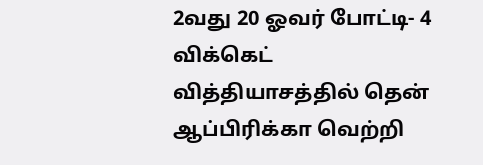2வது 20 ஓவர் போட்டி- 4 விக்கெட் வித்தியாசத்தில் தென் ஆப்பிரிக்கா வெற்றி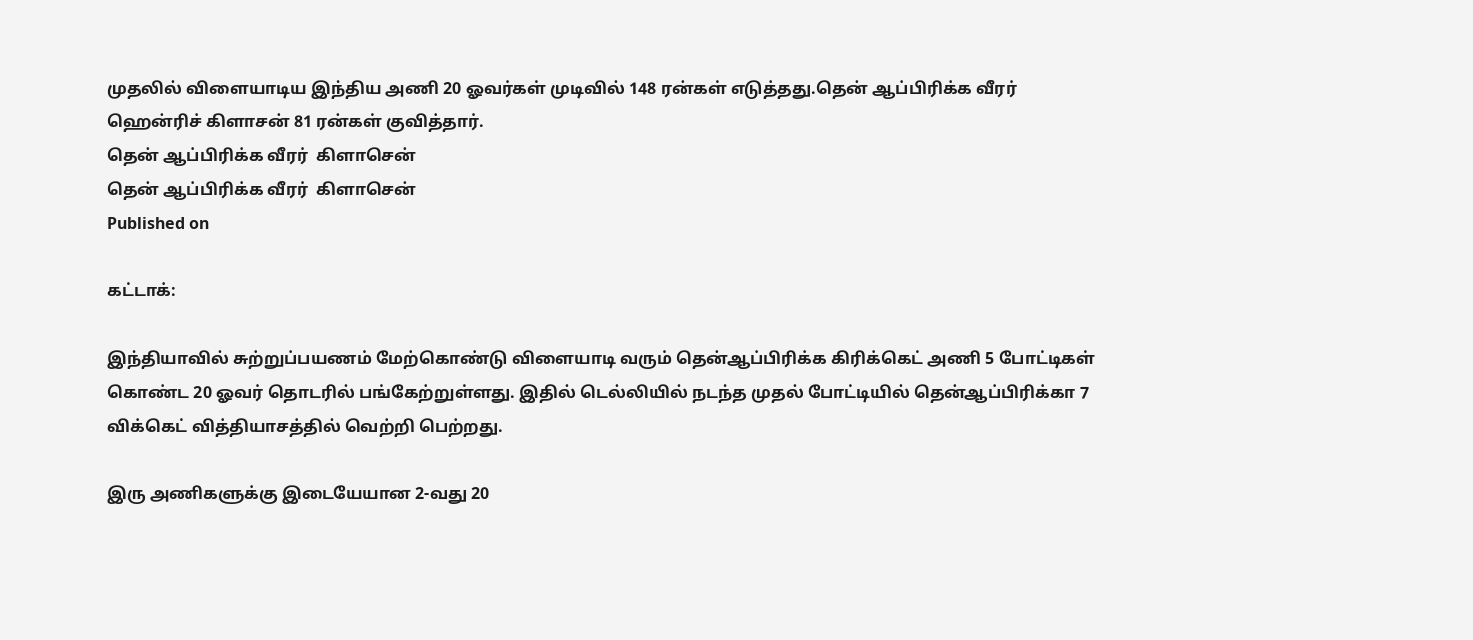முதலில் விளையாடிய இந்திய அணி 20 ஓவர்கள் முடிவில் 148 ரன்கள் எடுத்தது.தென் ஆப்பிரிக்க வீரர் ஹென்ரிச் கிளாசன் 81 ரன்கள் குவித்தார்.
தென் ஆப்பிரிக்க வீரர்  கிளாசென்
தென் ஆப்பிரிக்க வீரர்  கிளாசென்
Published on

கட்டாக்:

இந்தியாவில் சுற்றுப்பயணம் மேற்கொண்டு விளையாடி வரும் தென்ஆப்பிரிக்க கிரிக்கெட் அணி 5 போட்டிகள் கொண்ட 20 ஓவர் தொடரில் பங்கேற்றுள்ளது. இதில் டெல்லியில் நடந்த முதல் போட்டியில் தென்ஆப்பிரிக்கா 7 விக்கெட் வித்தியாசத்தில் வெற்றி பெற்றது.

இரு அணிகளுக்கு இடையேயான 2-வது 20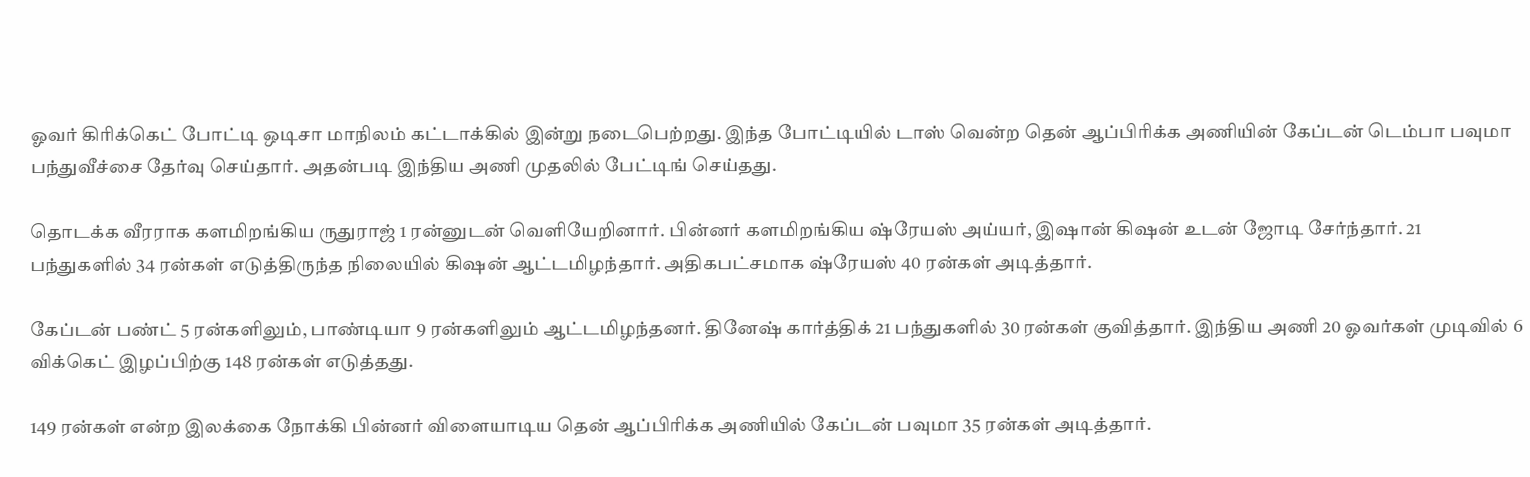ஓவர் கிரிக்கெட் போட்டி ஒடிசா மாநிலம் கட்டாக்கில் இன்று நடைபெற்றது. இந்த போட்டியில் டாஸ் வென்ற தென் ஆப்பிரிக்க அணியின் கேப்டன் டெம்பா பவுமா பந்துவீச்சை தேர்வு செய்தார். அதன்படி இந்திய அணி முதலில் பேட்டிங் செய்தது.

தொடக்க வீரராக களமிறங்கிய ருதுராஜ் 1 ரன்னுடன் வெளியேறினார். பின்னர் களமிறங்கிய ஷ்ரேயஸ் அய்யர், இஷான் கிஷன் உடன் ஜோடி சேர்ந்தார். 21 பந்துகளில் 34 ரன்கள் எடுத்திருந்த நிலையில் கிஷன் ஆட்டமிழந்தார். அதிகபட்சமாக ஷ்ரேயஸ் 40 ரன்கள் அடித்தார்.

கேப்டன் பண்ட் 5 ரன்களிலும், பாண்டியா 9 ரன்களிலும் ஆட்டமிழந்தனர். தினேஷ் கார்த்திக் 21 பந்துகளில் 30 ரன்கள் குவித்தார். இந்திய அணி 20 ஓவர்கள் முடிவில் 6 விக்கெட் இழப்பிற்கு 148 ரன்கள் எடுத்தது.

149 ரன்கள் என்ற இலக்கை நோக்கி பின்னர் விளையாடிய தென் ஆப்பிரிக்க அணியில் கேப்டன் பவுமா 35 ரன்கள் அடித்தார்.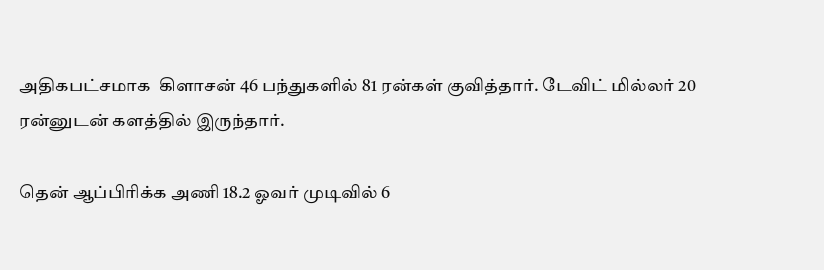அதிகபட்சமாக  கிளாசன் 46 பந்துகளில் 81 ரன்கள் குவித்தார். டேவிட் மில்லர் 20 ரன்னுடன் களத்தில் இருந்தார்.

தென் ஆப்பிரிக்க அணி 18.2 ஓவர் முடிவில் 6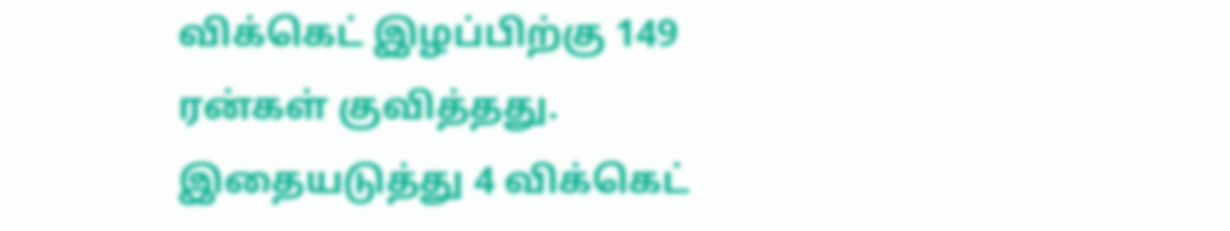விக்கெட் இழப்பிற்கு 149 ரன்கள் குவித்தது. இதையடுத்து 4 விக்கெட்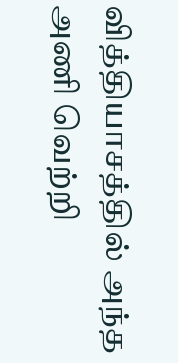வித்தியாசத்தில் அந்த அணி வெற்றி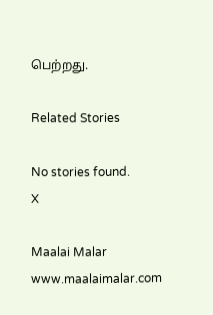பெற்றது.

Related Stories

No stories found.
X

Maalai Malar
www.maalaimalar.com